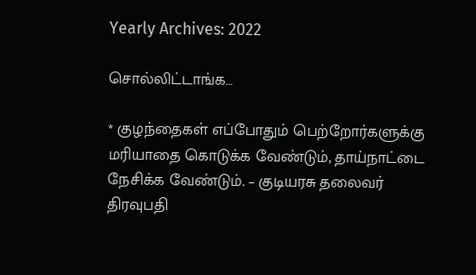Yearly Archives: 2022

சொல்லிட்டாங்க…

* குழந்தைகள் எப்போதும் பெற்றோர்களுக்கு மரியாதை கொடுக்க வேண்டும், தாய்நாட்டை நேசிக்க வேண்டும். – குடியரசு தலைவர் திரவுபதி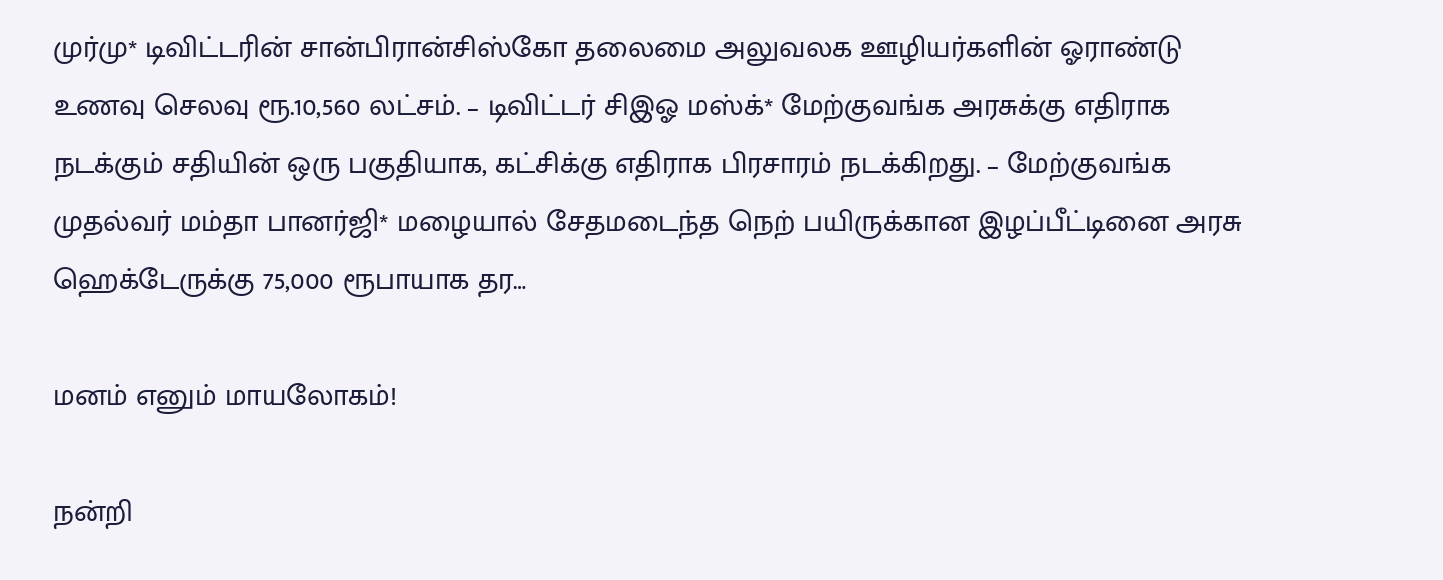முர்மு* டிவிட்டரின் சான்பிரான்சிஸ்கோ தலைமை அலுவலக ஊழியர்களின் ஓராண்டு உணவு செலவு ரூ.10,560 லட்சம். – டிவிட்டர் சிஇஓ மஸ்க்* மேற்குவங்க அரசுக்கு எதிராக நடக்கும் சதியின் ஒரு பகுதியாக, கட்சிக்கு எதிராக பிரசாரம் நடக்கிறது. – மேற்குவங்க முதல்வர் மம்தா பானர்ஜி* மழையால் சேதமடைந்த நெற் பயிருக்கான இழப்பீட்டினை அரசு ஹெக்டேருக்கு 75,000 ரூபாயாக தர…

மனம் எனும் மாயலோகம்!

நன்றி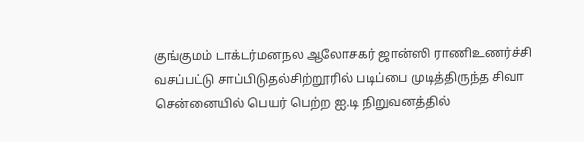குங்குமம் டாக்டர்மனநல ஆலோசகர் ஜான்ஸி ராணிஉணர்ச்சி வசப்பட்டு சாப்பிடுதல்சிற்றூரில் படிப்பை முடித்திருந்த சிவா சென்னையில் பெயர் பெற்ற ஐ.டி நிறுவனத்தில்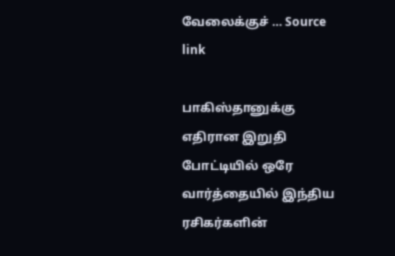வேலைக்குச் … Source link

பாகிஸ்தானுக்கு எதிரான இறுதி போட்டியில் ஒரே வார்த்தையில் இந்திய ரசிகர்களின்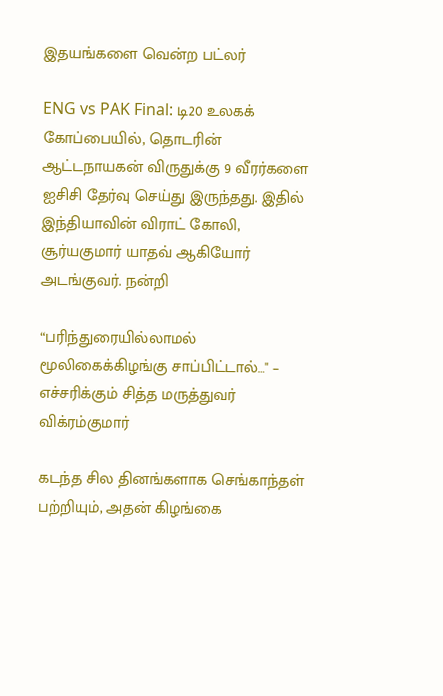இதயங்களை வென்ற பட்லர்

ENG vs PAK Final: டி20 உலகக் கோப்பையில், தொடரின் ஆட்டநாயகன் விருதுக்கு 9 வீரர்களை ஐசிசி தேர்வு செய்து இருந்தது. இதில் இந்தியாவின் விராட் கோலி, சூர்யகுமார் யாதவ் ஆகியோர் அடங்குவர். நன்றி

“பரிந்துரையில்லாமல் மூலிகைக்கிழங்கு சாப்பிட்டால்…" – எச்சரிக்கும் சித்த மருத்துவர் விக்ரம்குமார்

கடந்த சில தினங்களாக செங்காந்தள் பற்றியும், அதன் கிழங்கை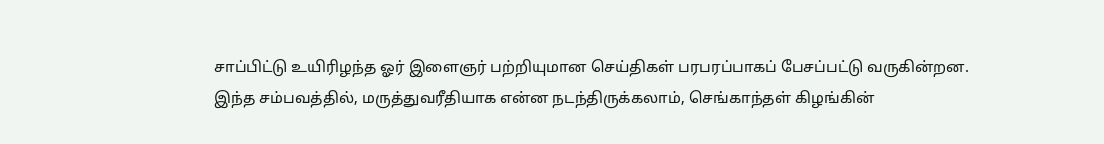சாப்பிட்டு உயிரிழந்த ஓர் இளைஞர் பற்றியுமான செய்திகள் பரபரப்பாகப் பேசப்பட்டு வருகின்றன. இந்த சம்பவத்தில், மருத்துவரீதியாக என்ன நடந்திருக்கலாம், செங்காந்தள் கிழங்கின்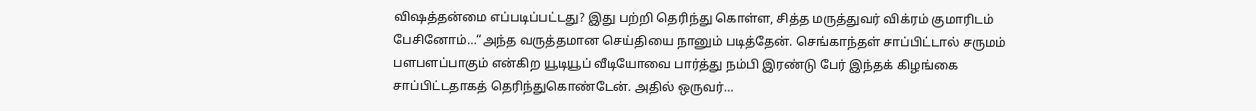விஷத்தன்மை எப்படிப்பட்டது? இது பற்றி தெரிந்து கொள்ள, சித்த மருத்துவர் விக்ரம் குமாரிடம் பேசினோம்…“அந்த வருத்தமான செய்தியை நானும் படித்தேன். செங்காந்தள் சாப்பிட்டால் சருமம் பளபளப்பாகும் என்கிற யூடியூப் வீடியோவை பார்த்து நம்பி இரண்டு பேர் இந்தக் கிழங்கை சாப்பிட்டதாகத் தெரிந்துகொண்டேன். அதில் ஒருவர்…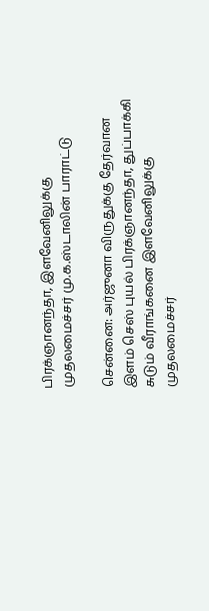பிரக்ஞானந்தா, இளவேனிலுக்கு முதலமைச்சர் மு.க.ஸ்டாலின் பாராட்டு

சென்னை: அர்ஜுனா விருதுக்கு தேர்வான இளம் செஸ் புயல் பிரக்ஞானந்தா, துப்பாக்கி சுடும் வீராங்கனை இளவேனிலுக்கு முதலமைச்சர்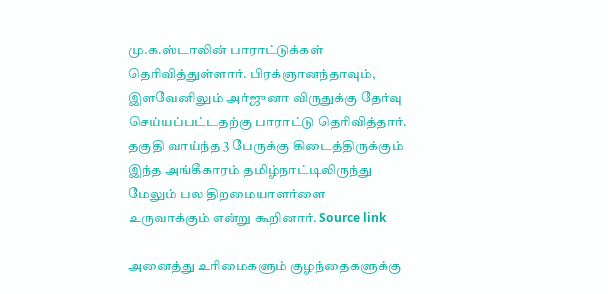மு.க.ஸ்டாலின் பாராட்டுக்கள் தெரிவித்துள்ளார். பிரக்ஞானந்தாவும், இளவேனிலும் அர்ஜுனா விருதுக்கு தேர்வு செய்யப்பட்டதற்கு பாராட்டு தெரிவித்தார். தகுதி வாய்ந்த 3 பேருக்கு கிடைத்திருக்கும் இந்த அங்கீகாரம் தமிழ்நாட்டிலிருந்து மேலும் பல திறமையாளர்ளை உருவாக்கும் என்று கூறினார். Source link

அனைத்து உரிமைகளும் குழந்தைகளுக்கு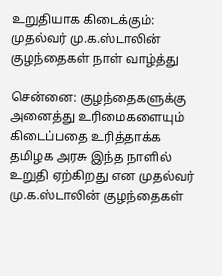உறுதியாக கிடைக்கும்: முதல்வர் மு.க.ஸ்டாலின் குழந்தைகள் நாள் வாழ்த்து

சென்னை: குழந்தைகளுக்கு அனைத்து உரிமைகளையும் கிடைப்பதை உரித்தாக்க தமிழக அரசு இந்த நாளில் உறுதி ஏற்கிறது என முதல்வர் மு.க.ஸ்டாலின் குழந்தைகள்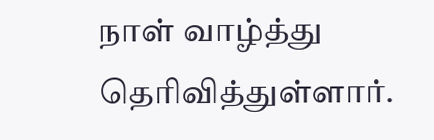நாள் வாழ்த்து தெரிவித்துள்ளார்.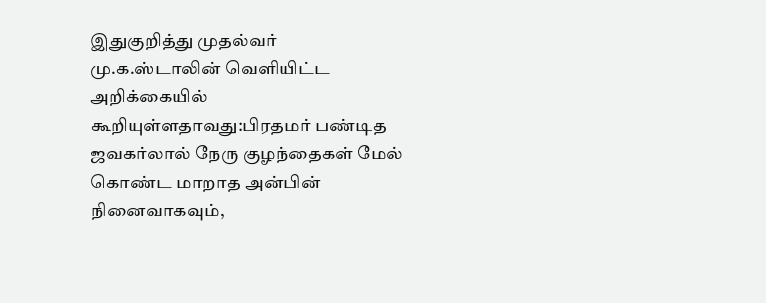இதுகுறித்து முதல்வர் மு.க.ஸ்டாலின் வெளியிட்ட அறிக்கையில் கூறியுள்ளதாவது:பிரதமர் பண்டித ஜவகர்லால் நேரு குழந்தைகள் மேல் கொண்ட மாறாத அன்பின் நினைவாகவும்,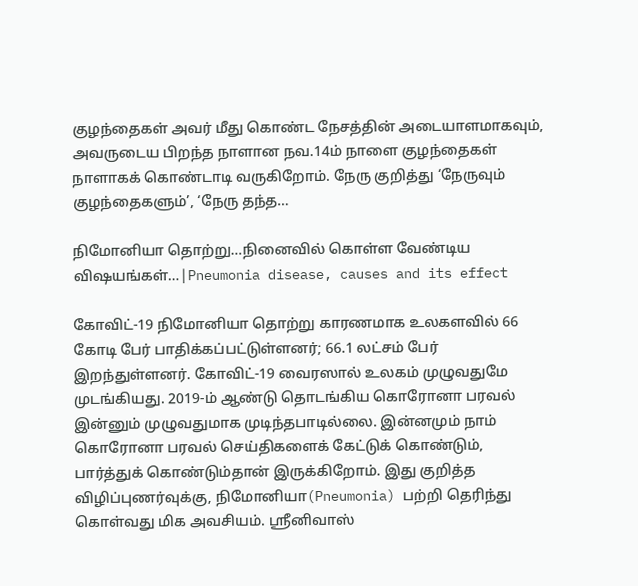குழந்தைகள் அவர் மீது கொண்ட நேசத்தின் அடையாளமாகவும், அவருடைய பிறந்த நாளான நவ.14ம் நாளை குழந்தைகள் நாளாகக் கொண்டாடி வருகிறோம். நேரு குறித்து ‘நேருவும் குழந்தைகளும்’, ‘நேரு தந்த…

நிமோனியா தொற்று…நினைவில் கொள்ள வேண்டிய விஷயங்கள்…|Pneumonia disease, causes and its effect

கோவிட்-19 நிமோனியா தொற்று காரணமாக உலகளவில் 66 கோடி பேர் பாதிக்கப்பட்டுள்ளனர்; 66.1 லட்சம் பேர் இறந்துள்ளனர். கோவிட்-19 வைரஸால் உலகம் முழுவதுமே முடங்கியது. 2019-ம் ஆண்டு தொடங்கிய கொரோனா பரவல் இன்னும் முழுவதுமாக முடிந்தபாடில்லை. இன்னமும் நாம் கொரோனா பரவல் செய்திகளைக் கேட்டுக் கொண்டும், பார்த்துக் கொண்டும்தான் இருக்கிறோம். இது குறித்த விழிப்புணர்வுக்கு, நிமோனியா(Pneumonia) பற்றி தெரிந்து கொள்வது மிக அவசியம். ஸ்ரீனிவாஸ்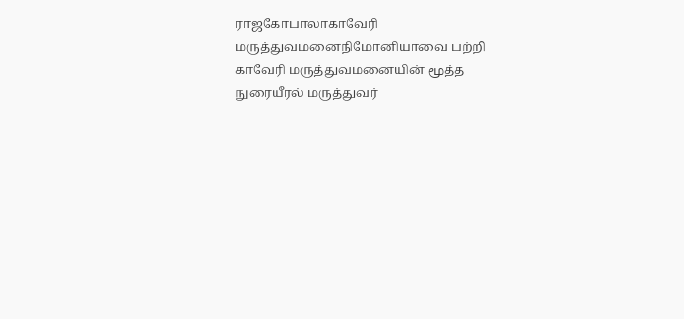ராஜகோபாலாகாவேரி மருத்துவமனைநிமோனியாவை பற்றி காவேரி மருத்துவமனையின் மூத்த நுரையீரல் மருத்துவர்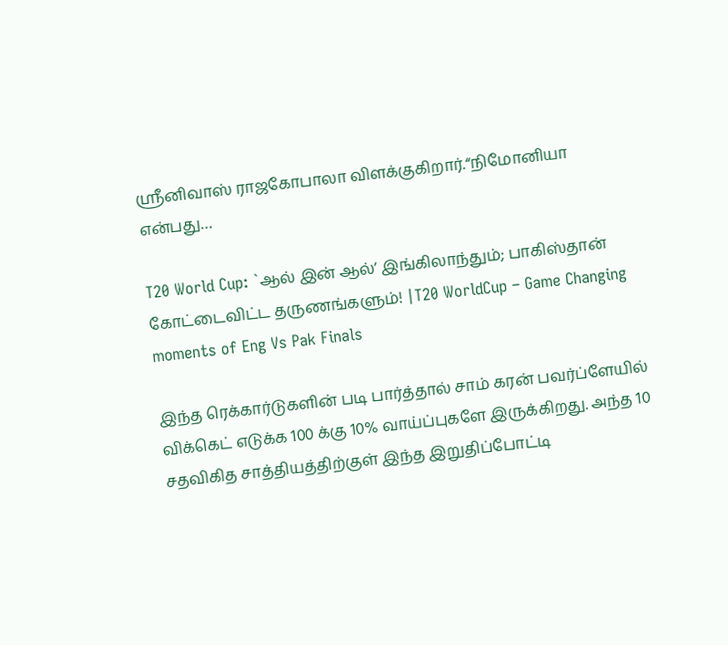ஸ்ரீனிவாஸ் ராஜகோபாலா விளக்குகிறார்.“நிமோனியா என்பது…

T20 World Cup: `ஆல் இன் ஆல்’ இங்கிலாந்தும்; பாகிஸ்தான் கோட்டைவிட்ட தருணங்களும்! |T20 WorldCup – Game Changing moments of Eng Vs Pak Finals

இந்த ரெக்கார்டுகளின் படி பார்த்தால் சாம் கரன் பவர்ப்ளேயில் விக்கெட் எடுக்க 100 க்கு 10% வாய்ப்புகளே இருக்கிறது. அந்த 10 சதவிகித சாத்தியத்திற்குள் இந்த இறுதிப்போட்டி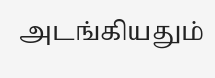அடங்கியதும்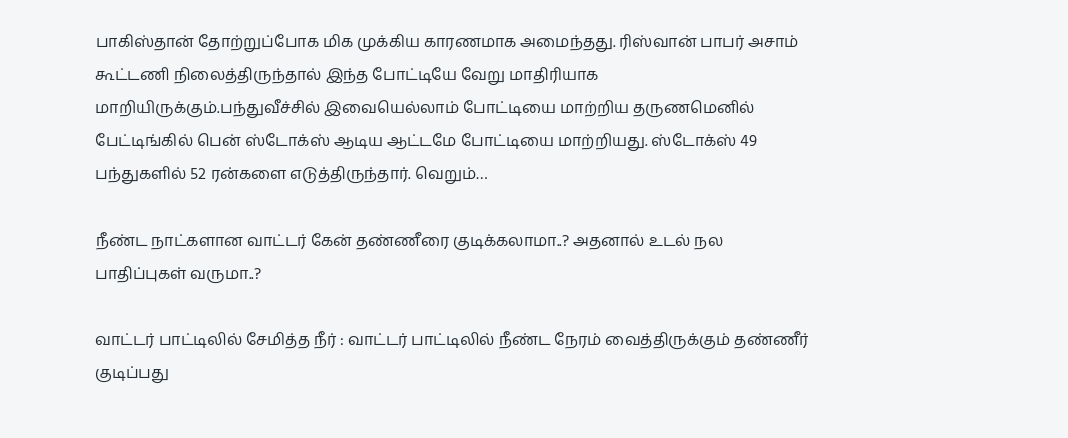பாகிஸ்தான் தோற்றுப்போக மிக முக்கிய காரணமாக அமைந்தது. ரிஸ்வான் பாபர் அசாம் கூட்டணி நிலைத்திருந்தால் இந்த போட்டியே வேறு மாதிரியாக மாறியிருக்கும்.பந்துவீச்சில் இவையெல்லாம் போட்டியை மாற்றிய தருணமெனில் பேட்டிங்கில் பென் ஸ்டோக்ஸ் ஆடிய ஆட்டமே போட்டியை மாற்றியது. ஸ்டோக்ஸ் 49 பந்துகளில் 52 ரன்களை எடுத்திருந்தார். வெறும்…

நீண்ட நாட்களான வாட்டர் கேன் தண்ணீரை குடிக்கலாமா..? அதனால் உடல் நல பாதிப்புகள் வருமா..?

வாட்டர் பாட்டிலில் சேமித்த நீர் : வாட்டர் பாட்டிலில் நீண்ட நேரம் வைத்திருக்கும் தண்ணீர் குடிப்பது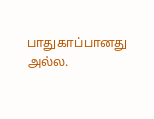பாதுகாப்பானது அல்ல.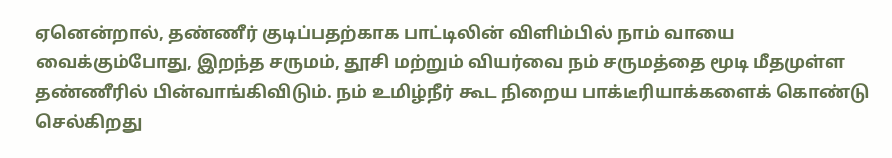ஏனென்றால், தண்ணீர் குடிப்பதற்காக பாட்டிலின் விளிம்பில் நாம் வாயை வைக்கும்போது, இறந்த சருமம், தூசி மற்றும் வியர்வை நம் சருமத்தை மூடி மீதமுள்ள தண்ணீரில் பின்வாங்கிவிடும். நம் உமிழ்நீர் கூட நிறைய பாக்டீரியாக்களைக் கொண்டு செல்கிறது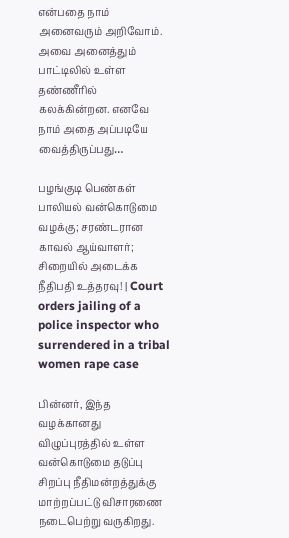என்பதை நாம் அனைவரும் அறிவோம். அவை அனைத்தும் பாட்டிலில் உள்ள தண்ணீரில் கலக்கின்றன. எனவே நாம் அதை அப்படியே வைத்திருப்பது…

பழங்குடி பெண்கள் பாலியல் வன்கொடுமை வழக்கு; சரண்டரான காவல் ஆய்வாளர்; சிறையில் அடைக்க நீதிபதி உத்தரவு! | Court orders jailing of a police inspector who surrendered in a tribal women rape case

பின்னர், இந்த வழக்கானது விழுப்புரத்தில் உள்ள வன்கொடுமை தடுப்பு சிறப்பு நீதிமன்றத்துக்கு மாற்றப்பட்டு விசாரணை நடைபெற்று வருகிறது.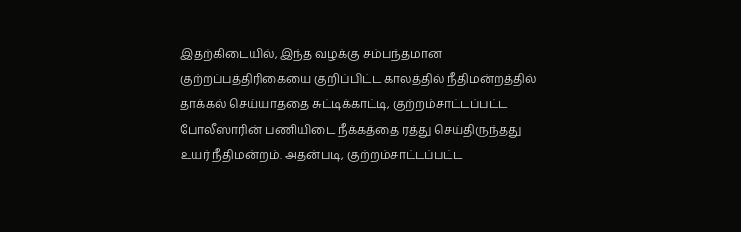இதற்கிடையில், இந்த வழக்கு சம்பந்தமான குற்றப்பத்திரிகையை குறிப்பிட்ட காலத்தில் நீதிமன்றத்தில் தாக்கல் செய்யாததை சுட்டிக்காட்டி, குற்றம்சாட்டப்பட்ட போலீஸாரின் பணியிடை நீக்கத்தை ரத்து செய்திருந்தது உயர் நீதிமன்றம். அதன்படி, குற்றம்சாட்டப்பட்ட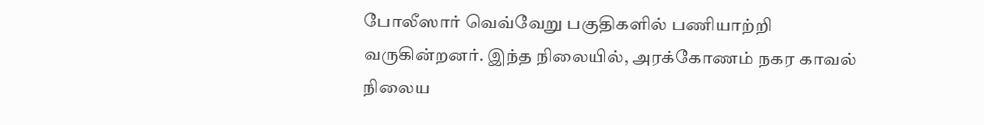போலீஸார் வெவ்வேறு பகுதிகளில் பணியாற்றி வருகின்றனர். இந்த நிலையில், அரக்கோணம் நகர காவல் நிலைய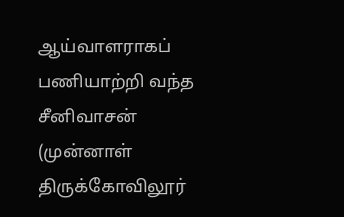ஆய்வாளராகப் பணியாற்றி வந்த சீனிவாசன் (முன்னாள் திருக்கோவிலூர்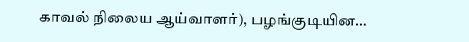காவல் நிலைய ஆய்வாளர்), பழங்குடியின…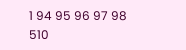1 94 95 96 97 98 510